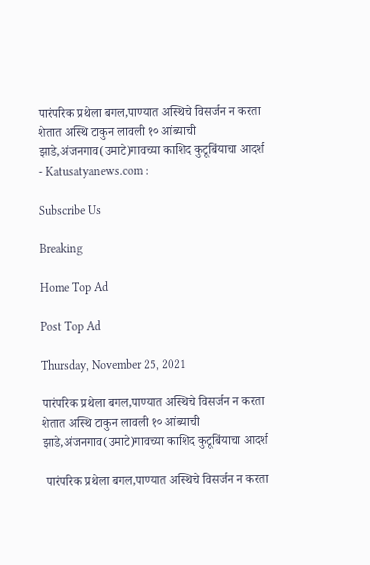पारंपरिक प्रथेला बगल,पाण्यात अस्थिचे विसर्जन न करता शेतात अस्थि टाकुन लावली १० आंब्याची झाडे,अंजनगाव(उमाटे)गावच्या काशिद कुटूबिंयाचा आदर्श - Katusatyanews.com :

Subscribe Us

Breaking

Home Top Ad

Post Top Ad

Thursday, November 25, 2021

पारंपरिक प्रथेला बगल,पाण्यात अस्थिचे विसर्जन न करता शेतात अस्थि टाकुन लावली १० आंब्याची झाडे,अंजनगाव(उमाटे)गावच्या काशिद कुटूबिंयाचा आदर्श

 पारंपरिक प्रथेला बगल,पाण्यात अस्थिचे विसर्जन न करता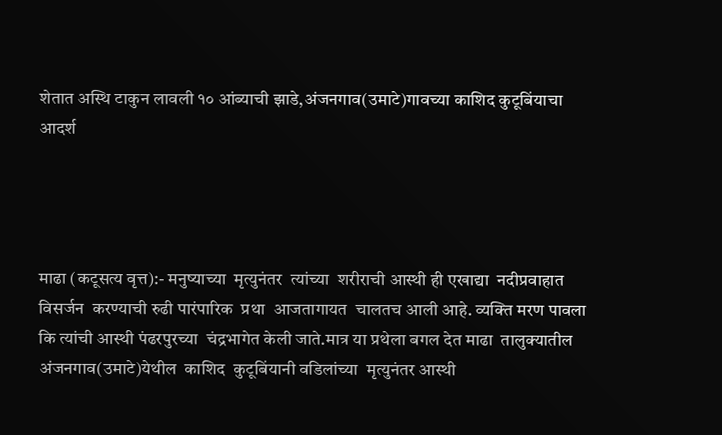शेतात अस्थि टाकुन लावली १० आंब्याची झाडे,अंजनगाव(उमाटे)गावच्या काशिद कुटूबिंयाचा आदर्श




माढा (कटूसत्य वृत्त):- मनुष्याच्या  मृत्युनंतर  त्यांच्या  शरीराची आस्थी ही एखाद्या  नदीप्रवाहात विसर्जन  करण्याची रुढी पारंपारिक  प्रथा  आजतागायत  चालतच आली आहे. व्यक्ति मरण पावला कि त्यांची आस्थी पंढरपुरच्या  चंद्रभागेत केली जाते.मात्र या प्रथेला बगल देत माढा  तालुक्यातील अंजनगाव(उमाटे)येथील  काशिद  कुटूबिंयानी वडिलांच्या  मृत्युनंतर आस्थी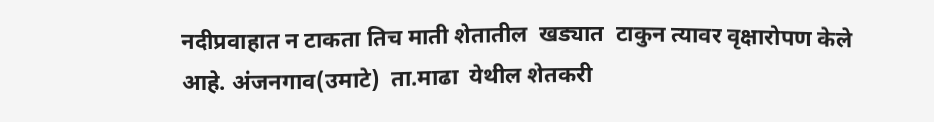नदीप्रवाहात न टाकता तिच माती शेतातील  खड्यात  टाकुन त्यावर वृक्षारोपण केले आहे. अंजनगाव(उमाटे)  ता.माढा  येथील शेतकरी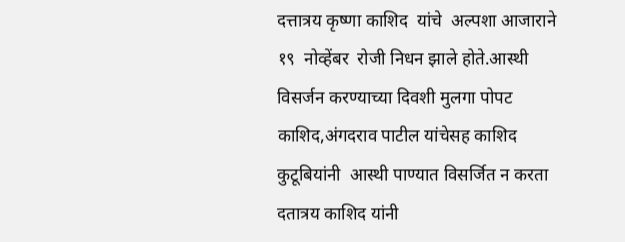दत्तात्रय कृष्णा काशिद  यांचे  अल्पशा आजाराने १९  नोव्हेंबर  रोजी निधन झाले होते.आस्थी विसर्जन करण्याच्या दिवशी मुलगा पोपट काशिद,अंगदराव पाटील यांचेसह काशिद कुटूबियांनी  आस्थी पाण्यात विसर्जित न करता दतात्रय काशिद यांनी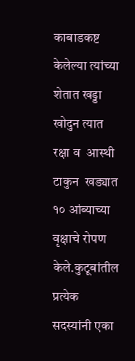काबाडकष्ट केलेल्या त्यांच्या  शेतात खड्डा खोदुन त्यात रक्षा व  आस्थी टाकुन  खड्यात १० आंब्याच्या  वृक्षाचे रोपण केले.कुटूबांतील प्रत्येक  सदस्यांनी एका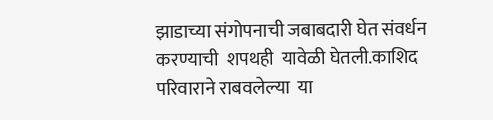झाडाच्या संगोपनाची जबाबदारी घेत संवर्धन करण्याची  शपथही  यावेळी घेतली.काशिद परिवाराने राबवलेल्या  या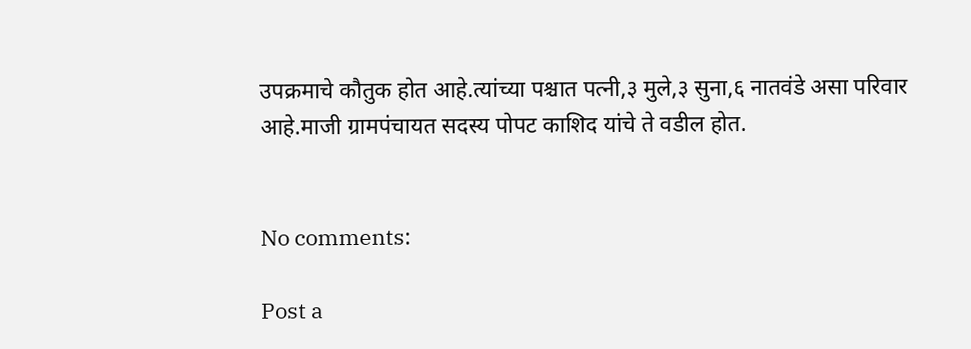उपक्रमाचे कौतुक होत आहे.त्यांच्या पश्चात पत्नी,३ मुले,३ सुना,६ नातवंडे असा परिवार आहे.माजी ग्रामपंचायत सदस्य पोपट काशिद यांचे ते वडील होत.


No comments:

Post a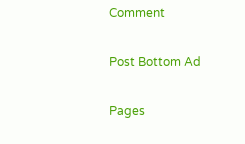Comment

Post Bottom Ad

Pages